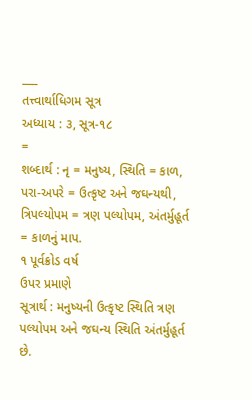___
તત્ત્વાર્થાધિગમ સૂત્ર
અધ્યાય : ૩, સૂત્ર-૧૮
=
શબ્દાર્થ : નૃ = મનુષ્ય, સ્થિતિ = કાળ, પરા-અપરે = ઉત્કૃષ્ટ અને જઘન્યથી, ત્રિપલ્યોપમ = ત્રણ પલ્યોપમ, અંતર્મુહૂર્ત = કાળનું માપ.
૧ પૂર્વક્રોડ વર્ષ
ઉપર પ્રમાણે
સૂત્રાર્થ : મનુષ્યની ઉત્કૃષ્ટ સ્થિતિ ત્રણ પલ્યોપમ અને જઘન્ય સ્થિતિ અંતર્મુહૂર્ત છે.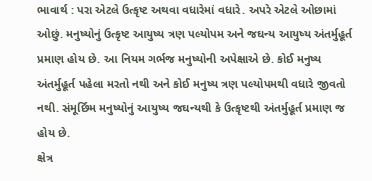ભાવાર્થ : પરા એટલે ઉત્કૃષ્ટ અથવા વધારેમાં વધારે. અપરે એટલે ઓછામાં ઓછું. મનુષ્યોનું ઉત્કૃષ્ટ આયુષ્ય ત્રણ પલ્યોપમ અને જઘન્ય આયુષ્ય અંતર્મુહૂર્ત પ્રમાણ હોય છે. આ નિયમ ગર્ભજ મનુષ્યોની અપેક્ષાએ છે. કોઈ મનુષ્ય અંતર્મુહૂર્ત પહેલા મરતો નથી અને કોઈ મનુષ્ય ત્રણ પલ્યોપમથી વધારે જીવતો નથી. સંમૂર્છિમ મનુષ્યોનું આયુષ્ય જઘન્યથી કે ઉત્કૃષ્ટથી અંતર્મુહૂર્ત પ્રમાણ જ હોય છે.
ક્ષેત્ર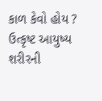કાળ કેવો હોય ? ઉત્કૃષ્ટ આયુષ્ય શરીરની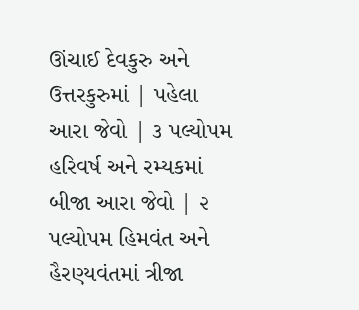ઊંચાઈ દેવકુરુ અને ઉત્તરકુરુમાં | પહેલા આરા જેવો | ૩ પલ્યોપમ હરિવર્ષ અને રમ્યકમાં બીજા આરા જેવો | ૨ પલ્યોપમ હિમવંત અને હૈરણ્યવંતમાં ત્રીજા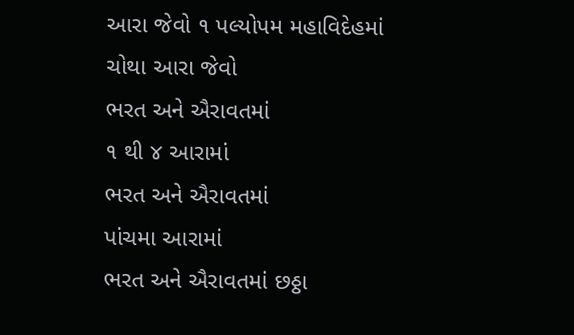આરા જેવો ૧ પલ્યોપમ મહાવિદેહમાં ચોથા આરા જેવો
ભરત અને ઐરાવતમાં
૧ થી ૪ આરામાં
ભરત અને ઐરાવતમાં
પાંચમા આરામાં
ભરત અને ઐરાવતમાં છઠ્ઠા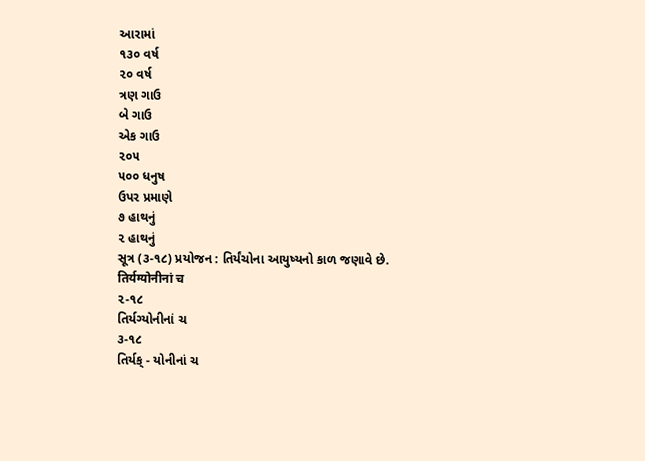આરામાં
૧૩૦ વર્ષ
૨૦ વર્ષ
ત્રણ ગાઉ
બે ગાઉ
એક ગાઉ
૨૦૫
૫૦૦ ધનુષ
ઉપર પ્રમાણે
૭ હાથનું
૨ હાથનું
સૂત્ર (૩-૧૮) પ્રયોજન : તિર્યંચોના આયુષ્યનો કાળ જણાવે છે.
तिर्यग्योनीनां च
૨-૧૮
તિર્યગ્યોનીનાં ચ
૩-૧૮
તિર્યક્ - યોનીનાં ચ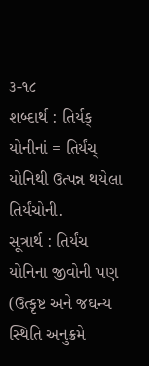૩-૧૮
શબ્દાર્થ : તિર્યક્ યોનીનાં = તિર્યંચ્ યોનિથી ઉત્પન્ન થયેલા તિર્યંચોની.
સૂત્રાર્થ : તિર્યંચ યોનિના જીવોની પણ (ઉત્કૃષ્ટ અને જઘન્ય સ્થિતિ અનુક્રમે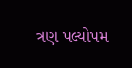ત્રણ પલ્યોપમ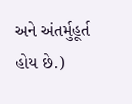અને અંતર્મુહૂર્ત હોય છે.)